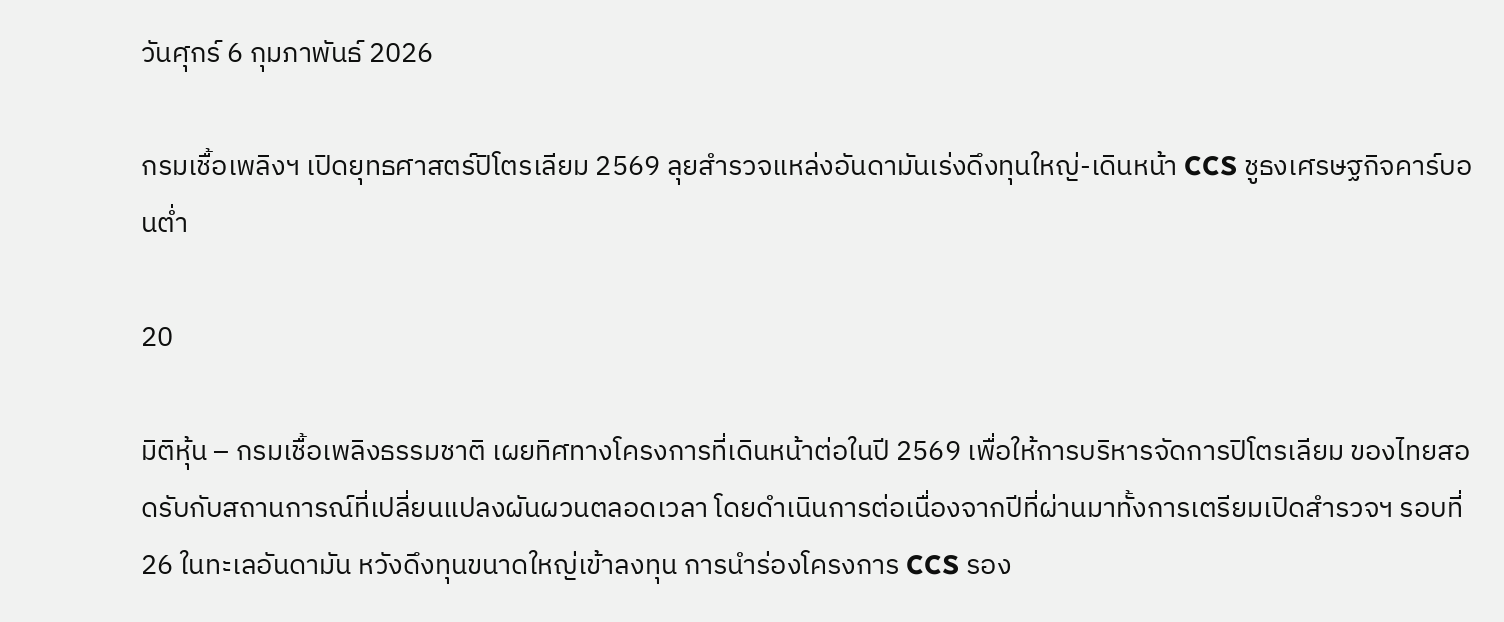วันศุกร์ 6 กุมภาพันธ์ 2026

กรมเชื้อเพลิงฯ เปิดยุทธศาสตร์ปิโตรเลียม 2569 ลุยสำรวจแหล่งอันดามันเร่งดึงทุนใหญ่-เดินหน้า CCS ชูธงเศรษฐกิจคาร์บอนต่ำ

20

มิติหุ้น – กรมเชื้อเพลิงธรรมชาติ เผยทิศทางโครงการที่เดินหน้าต่อในปี 2569 เพื่อให้การบริหารจัดการปิโตรเลียม ของไทยสอดรับกับสถานการณ์ที่เปลี่ยนแปลงผันผวนตลอดเวลา โดยดำเนินการต่อเนื่องจากปีที่ผ่านมาทั้งการเตรียมเปิดสำรวจฯ รอบที่ 26 ในทะเลอันดามัน หวังดึงทุนขนาดใหญ่เข้าลงทุน การนำร่องโครงการ CCS รอง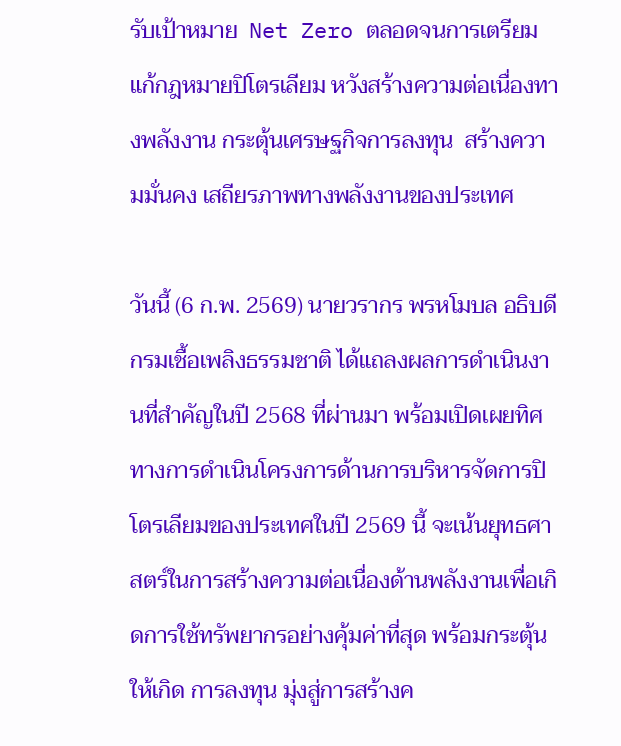รับเป้าหมาย  Net Zero ตลอดจนการเตรียมแก้กฎหมายปิโตรเลียม หวังสร้างความต่อเนื่องทางพลังงาน กระตุ้นเศรษฐกิจการลงทุน  สร้างความมั่นคง เสถียรภาพทางพลังงานของประเทศ

วันนี้ (6 ก.พ. 2569) นายวรากร พรหโมบล อธิบดีกรมเชื้อเพลิงธรรมชาติ ได้แถลงผลการดำเนินงานที่สำคัญในปี 2568 ที่ผ่านมา พร้อมเปิดเผยทิศทางการดำเนินโครงการด้านการบริหารจัดการปิโตรเลียมของประเทศในปี 2569 นี้ จะเน้นยุทธศาสตร์ในการสร้างความต่อเนื่องด้านพลังงานเพื่อเกิดการใช้ทรัพยากรอย่างคุ้มค่าที่สุด พร้อมกระตุ้นให้เกิด การลงทุน มุ่งสู่การสร้างค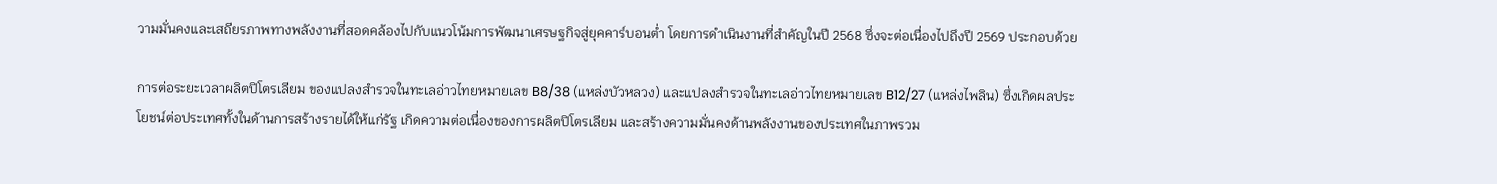วามมั่นคงและเสถียรภาพทางพลังงานที่สอดคล้องไปกับแนวโน้มการพัฒนาเศรษฐกิจสู่ยุคคาร์บอนต่ำ โดยการดำเนินงานที่สำคัญในปี 2568 ซึ่งจะต่อเนื่องไปถึงปี 2569 ประกอบด้วย

การต่อระยะเวลาผลิตปิโตรเลียม ของแปลงสำรวจในทะเลอ่าวไทยหมายเลข B8/38 (แหล่งบัวหลวง) และแปลงสำรวจในทะเลอ่าวไทยหมายเลข B12/27 (แหล่งไพลิน) ซึ่งเกิดผลประโยชน์ต่อประเทศทั้งในด้านการสร้างรายได้ให้แก่รัฐ เกิดความต่อเนื่องของการผลิตปิโตรเลียม และสร้างความมั่นคงด้านพลังงานของประเทศในภาพรวม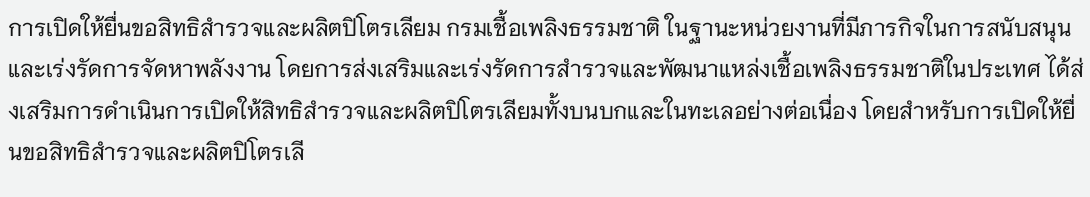การเปิดให้ยื่นขอสิทธิสำรวจและผลิตปิโตรเลียม กรมเชื้อเพลิงธรรมชาติ ในฐานะหน่วยงานที่มีภารกิจในการสนับสนุน และเร่งรัดการจัดหาพลังงาน โดยการส่งเสริมและเร่งรัดการสำรวจและพัฒนาแหล่งเชื้อเพลิงธรรมชาติในประเทศ ได้ส่งเสริมการดำเนินการเปิดให้สิทธิสำรวจและผลิตปิโตรเลียมทั้งบนบกและในทะเลอย่างต่อเนื่อง โดยสำหรับการเปิดให้ยื่นขอสิทธิสำรวจและผลิตปิโตรเลี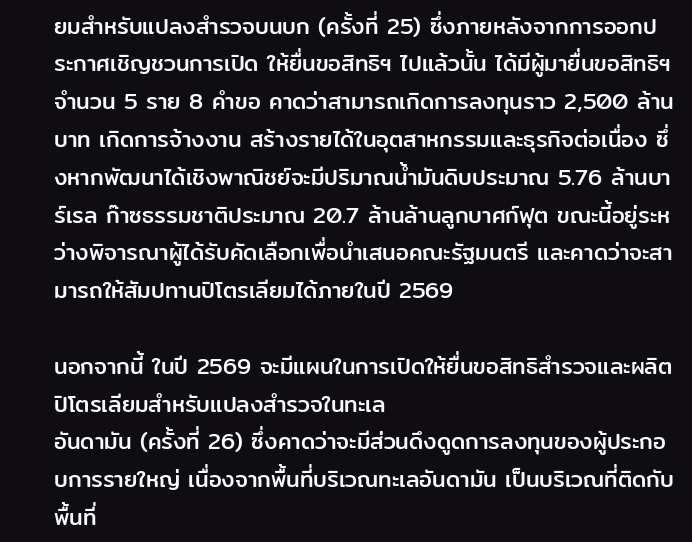ยมสำหรับแปลงสำรวจบนบก (ครั้งที่ 25) ซึ่งภายหลังจากการออกประกาศเชิญชวนการเปิด ให้ยื่นขอสิทธิฯ ไปแล้วนั้น ได้มีผู้มายื่นขอสิทธิฯ จำนวน 5 ราย 8 คำขอ คาดว่าสามารถเกิดการลงทุนราว 2,500 ล้านบาท เกิดการจ้างงาน สร้างรายได้ในอุตสาหกรรมและธุรกิจต่อเนื่อง ซึ่งหากพัฒนาได้เชิงพาณิชย์จะมีปริมาณน้ำมันดิบประมาณ 5.76 ล้านบาร์เรล ก๊าซธรรมชาติประมาณ 20.7 ล้านล้านลูกบาศก์ฟุต ขณะนี้อยู่ระหว่างพิจารณาผู้ได้รับคัดเลือกเพื่อนำเสนอคณะรัฐมนตรี และคาดว่าจะสามารถให้สัมปทานปิโตรเลียมได้ภายในปี 2569

นอกจากนี้ ในปี 2569 จะมีแผนในการเปิดให้ยื่นขอสิทธิสำรวจและผลิตปิโตรเลียมสำหรับแปลงสำรวจในทะเล
อันดามัน (ครั้งที่ 26) ซึ่งคาดว่าจะมีส่วนดึงดูดการลงทุนของผู้ประกอบการรายใหญ่ เนื่องจากพื้นที่บริเวณทะเลอันดามัน เป็นบริเวณที่ติดกับพื้นที่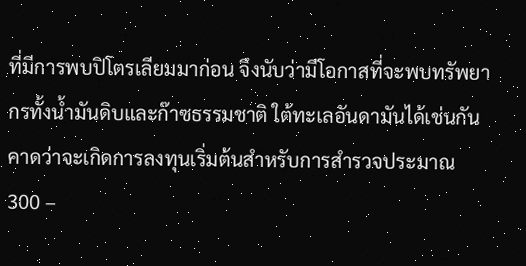ที่มีการพบปิโตรเลียมมาก่อน จึงนับว่ามีโอกาสที่จะพบทรัพยากรทั้งน้ำมันดิบและก๊าซธรรมชาติ ใต้ทะเลอันดามันได้เช่นกัน คาดว่าจะเกิดการลงทุนเริ่มต้นสำหรับการสำรวจประมาณ 300 –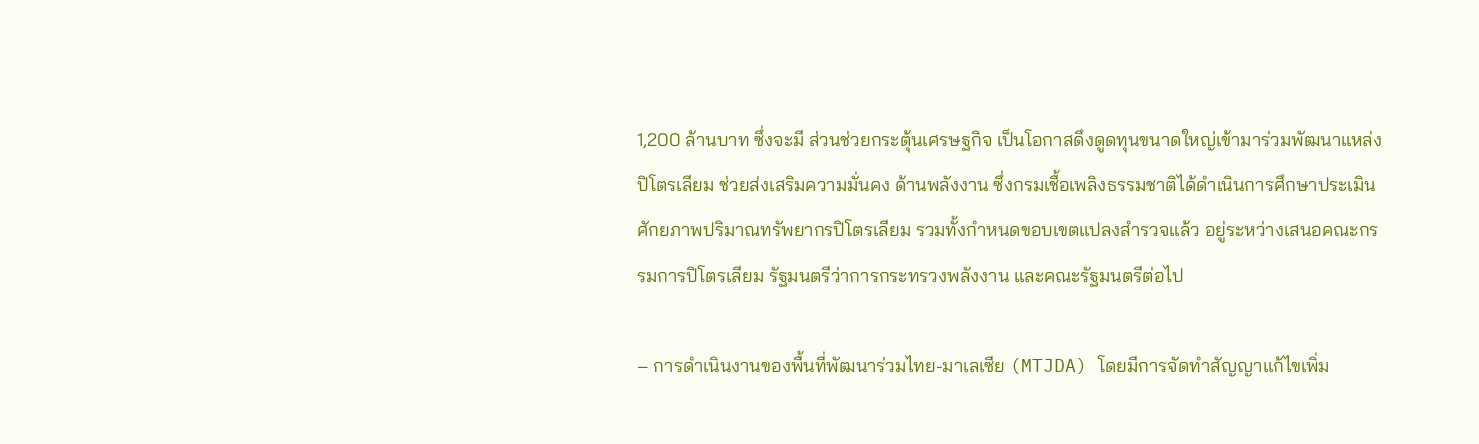1,200 ล้านบาท ซึ่งจะมี ส่วนช่วยกระตุ้นเศรษฐกิจ เป็นโอกาสดึงดูดทุนขนาดใหญ่เข้ามาร่วมพัฒนาแหล่งปิโตรเลียม ช่วยส่งเสริมความมั่นคง ด้านพลังงาน ซึ่งกรมเชื้อเพลิงธรรมชาติได้ดำเนินการศึกษาประเมินศักยภาพปริมาณทรัพยากรปิโตรเลียม รวมทั้งกำหนดขอบเขตแปลงสำรวจแล้ว อยู่ระหว่างเสนอคณะกรรมการปิโตรเลียม รัฐมนตรีว่าการกระทรวงพลังงาน และคณะรัฐมนตรีต่อไป

– การดำเนินงานของพื้นที่พัฒนาร่วมไทย-มาเลเซีย (MTJDA) โดยมีการจัดทำสัญญาแก้ไขเพิ่ม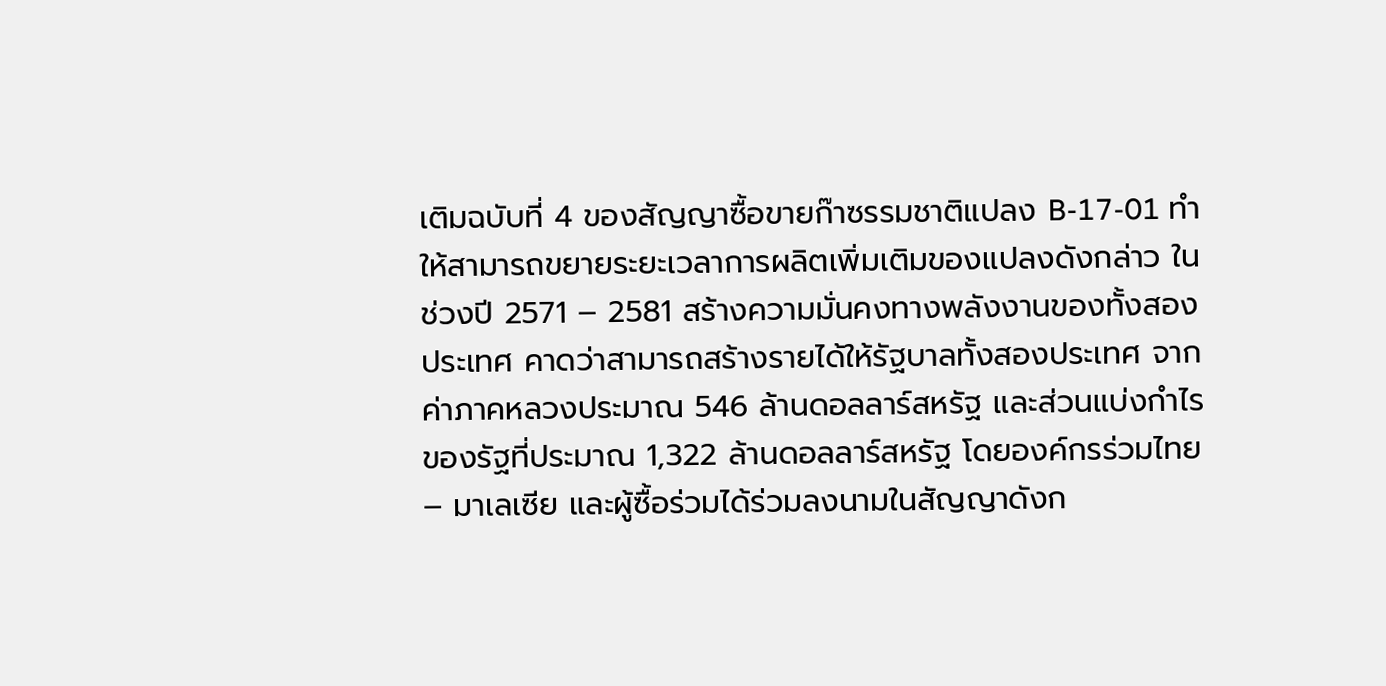เติมฉบับที่ 4 ของสัญญาซื้อขายก๊าซรรมชาติแปลง B-17-01 ทำให้สามารถขยายระยะเวลาการผลิตเพิ่มเติมของแปลงดังกล่าว ในช่วงปี 2571 – 2581 สร้างความมั่นคงทางพลังงานของทั้งสองประเทศ คาดว่าสามารถสร้างรายได้ให้รัฐบาลทั้งสองประเทศ จากค่าภาคหลวงประมาณ 546 ล้านดอลลาร์สหรัฐ และส่วนแบ่งกำไรของรัฐที่ประมาณ 1,322 ล้านดอลลาร์สหรัฐ โดยองค์กรร่วมไทย – มาเลเซีย และผู้ซื้อร่วมได้ร่วมลงนามในสัญญาดังก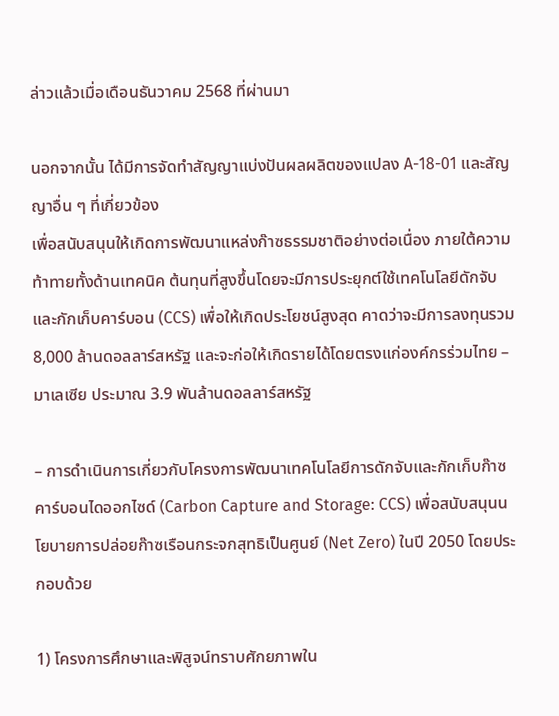ล่าวแล้วเมื่อเดือนธันวาคม 2568 ที่ผ่านมา

นอกจากนั้น ได้มีการจัดทำสัญญาแบ่งปันผลผลิตของแปลง A-18-01 และสัญญาอื่น ๆ ที่เกี่ยวข้อง
เพื่อสนับสนุนให้เกิดการพัฒนาแหล่งก๊าซธรรมชาติอย่างต่อเนื่อง ภายใต้ความท้าทายทั้งด้านเทคนิค ต้นทุนที่สูงขึ้นโดยจะมีการประยุกต์ใช้เทคโนโลยีดักจับและกักเก็บคาร์บอน (CCS) เพื่อให้เกิดประโยชน์สูงสุด คาดว่าจะมีการลงทุนรวม 8,000 ล้านดอลลาร์สหรัฐ และจะก่อให้เกิดรายได้โดยตรงแก่องค์กรร่วมไทย – มาเลเซีย ประมาณ 3.9 พันล้านดอลลาร์สหรัฐ

– การดำเนินการเกี่ยวกับโครงการพัฒนาเทคโนโลยีการดักจับและกักเก็บก๊าซคาร์บอนไดออกไซด์ (Carbon Capture and Storage: CCS) เพื่อสนับสนุนนโยบายการปล่อยก๊าซเรือนกระจกสุทธิเป็นศูนย์ (Net Zero) ในปี 2050 โดยประกอบด้วย

1) โครงการศึกษาและพิสูจน์ทราบศักยภาพใน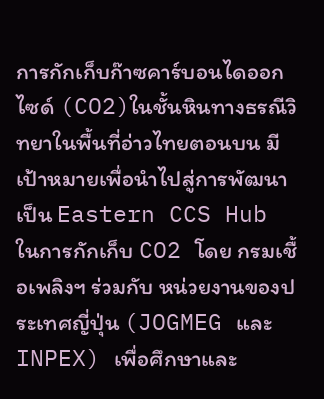การกักเก็บก๊าซคาร์บอนไดออกไซด์ (CO2)ในชั้นหินทางธรณีวิทยาในพื้นที่อ่าวไทยตอนบน มีเป้าหมายเพื่อนำไปสู่การพัฒนาเป็น Eastern CCS Hub ในการกักเก็บ CO2 โดย กรมเชื้อเพลิงฯ ร่วมกับ หน่วยงานของประเทศญี่ปุ่น (JOGMEG และ INPEX) เพื่อศึกษาและ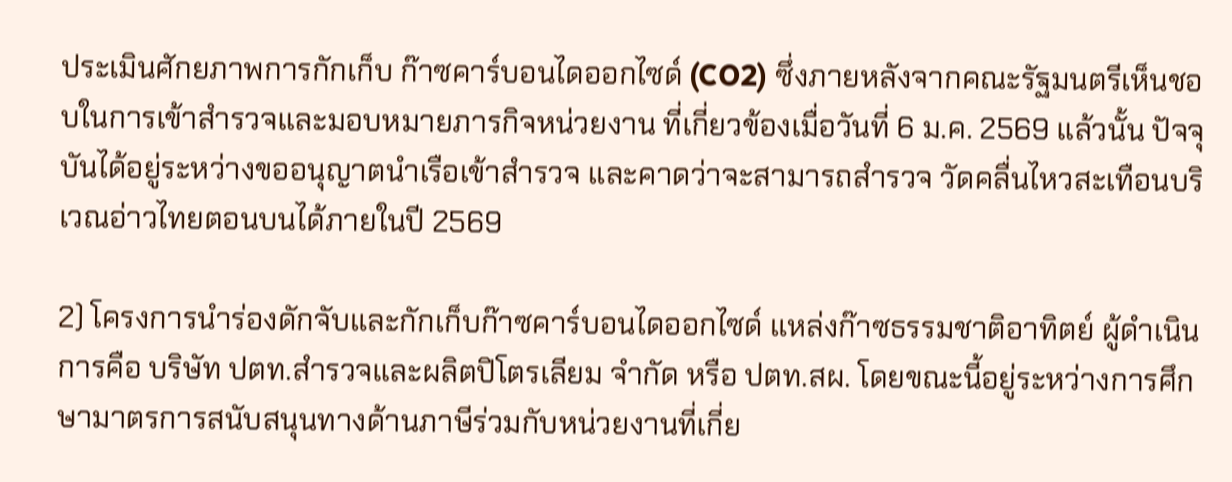ประเมินศักยภาพการกักเก็บ ก๊าซคาร์บอนไดออกไซด์ (CO2) ซึ่งภายหลังจากคณะรัฐมนตรีเห็นชอบในการเข้าสำรวจและมอบหมายภารกิจหน่วยงาน ที่เกี่ยวข้องเมื่อวันที่ 6 ม.ค. 2569 แล้วนั้น ปัจจุบันได้อยู่ระหว่างขออนุญาตนำเรือเข้าสำรวจ และคาดว่าจะสามารถสำรวจ วัดคลื่นไหวสะเทือนบริเวณอ่าวไทยตอนบนได้ภายในปี 2569

2) โครงการนำร่องดักจับและกักเก็บก๊าซคาร์บอนไดออกไซด์ แหล่งก๊าซธรรมชาติอาทิตย์ ผู้ดำเนินการคือ บริษัท ปตท.สำรวจและผลิตปิโตรเลียม จำกัด หรือ ปตท.สผ. โดยขณะนี้อยู่ระหว่างการศึกษามาตรการสนับสนุนทางด้านภาษีร่วมกับหน่วยงานที่เกี่ย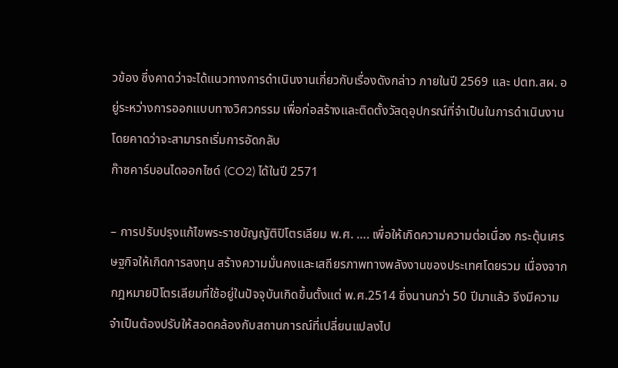วข้อง ซึ่งคาดว่าจะได้แนวทางการดำเนินงานเกี่ยวกับเรื่องดังกล่าว ภายในปี 2569 และ ปตท.สผ. อยู่ระหว่างการออกแบบทางวิศวกรรม เพื่อก่อสร้างและติดตั้งวัสดุอุปกรณ์ที่จำเป็นในการดำเนินงานโดยคาดว่าจะสามารถเริ่มการอัดกลับ
ก๊าซคาร์บอนไดออกไซด์ (CO2) ได้ในปี 2571

– การปรับปรุงแก้ไขพระราชบัญญัติปิโตรเลียม พ.ศ. …. เพื่อให้เกิดความความต่อเนื่อง กระตุ้นเศรษฐกิจให้เกิดการลงทุน สร้างความมั่นคงและเสถียรภาพทางพลังงานของประเทศโดยรวม เนื่องจากกฎหมายปิโตรเลียมที่ใช้อยู่ในปัจจุบันเกิดขึ้นตั้งแต่ พ.ศ.2514 ซึ่งนานกว่า 50 ปีมาแล้ว จึงมีความจำเป็นต้องปรับให้สอดคล้องกับสถานการณ์ที่เปลี่ยนแปลงไป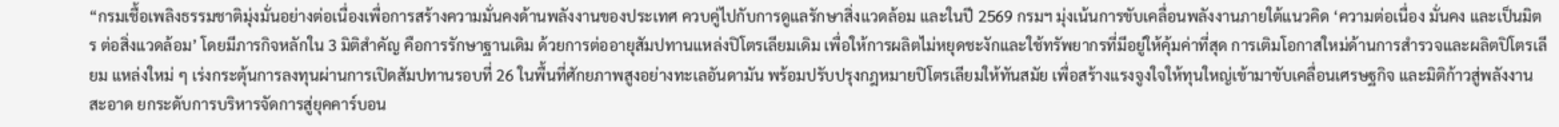“กรมเชื้อเพลิงธรรมชาติมุ่งมั่นอย่างต่อเนื่องเพื่อการสร้างความมั่นคงด้านพลังงานของประเทศ ควบคู่ไปกับการดูแลรักษาสิ่งแวดล้อม และในปี 2569 กรมฯ มุ่งเน้นการขับเคลื่อนพลังงานภายใต้แนวคิด ‘ความต่อเนื่อง มั่นคง และเป็นมิตร ต่อสิ่งแวดล้อม’ โดยมีภารกิจหลักใน 3 มิติสำคัญ คือการรักษาฐานเดิม ด้วยการต่ออายุสัมปทานแหล่งปิโตรเลียมเดิม เพื่อให้การผลิตไม่หยุดชะงักและใช้ทรัพยากรที่มีอยู่ให้คุ้มค่าที่สุด การเติมโอกาสใหม่ด้านการสำรวจและผลิตปิโตรเลียม แหล่งใหม่ ๆ เร่งกระตุ้นการลงทุนผ่านการเปิดสัมปทานรอบที่ 26 ในพื้นที่ศักยภาพสูงอย่างทะเลอันดามัน พร้อมปรับปรุงกฎหมายปิโตรเลียมให้ทันสมัย เพื่อสร้างแรงจูงใจให้ทุนใหญ่เข้ามาขับเคลื่อนเศรษฐกิจ และมิติก้าวสู่พลังงานสะอาด ยกระดับการบริหารจัดการสู่ยุคคาร์บอน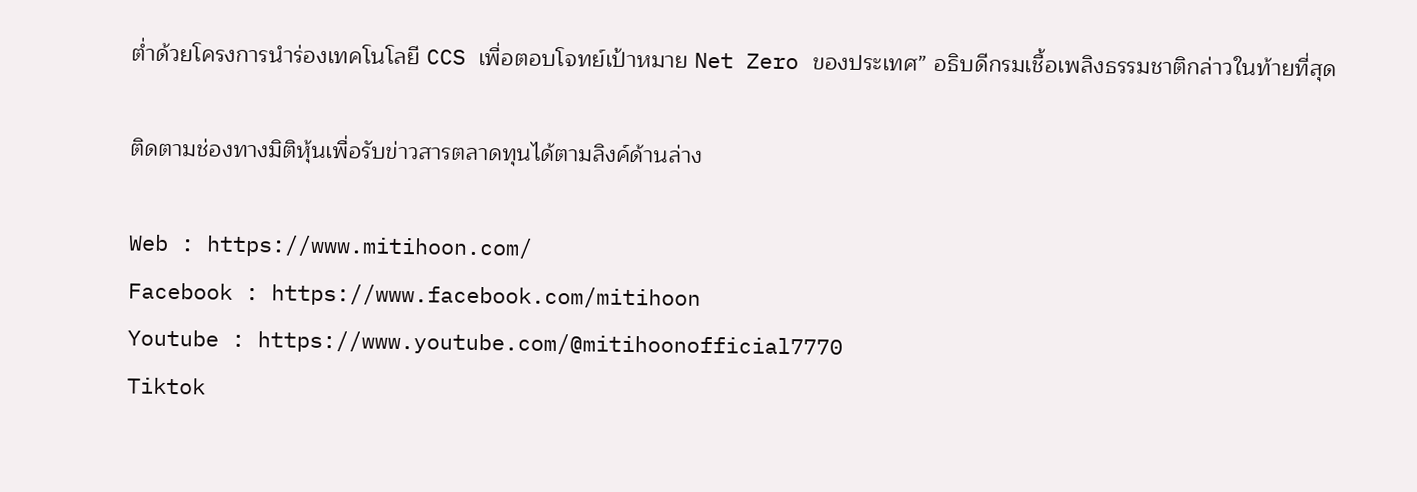ต่ำด้วยโครงการนำร่องเทคโนโลยี CCS เพื่อตอบโจทย์เป้าหมาย Net Zero ของประเทศ” อธิบดีกรมเชื้อเพลิงธรรมชาติกล่าวในท้ายที่สุด

ติดตามช่องทางมิติหุ้นเพื่อรับข่าวสารตลาดทุนได้ตามลิงค์ด้านล่าง

Web : https://www.mitihoon.com/
Facebook : https://www.facebook.com/mitihoon
Youtube : https://www.youtube.com/@mitihoonofficial7770
Tiktok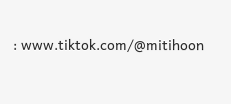: www.tiktok.com/@mitihoon